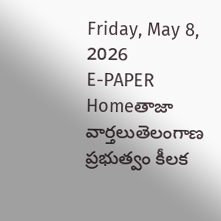Friday, May 8, 2026
E-PAPER
Homeతాజా వార్తలుతెలంగాణ ప్రభుత్వం కీలక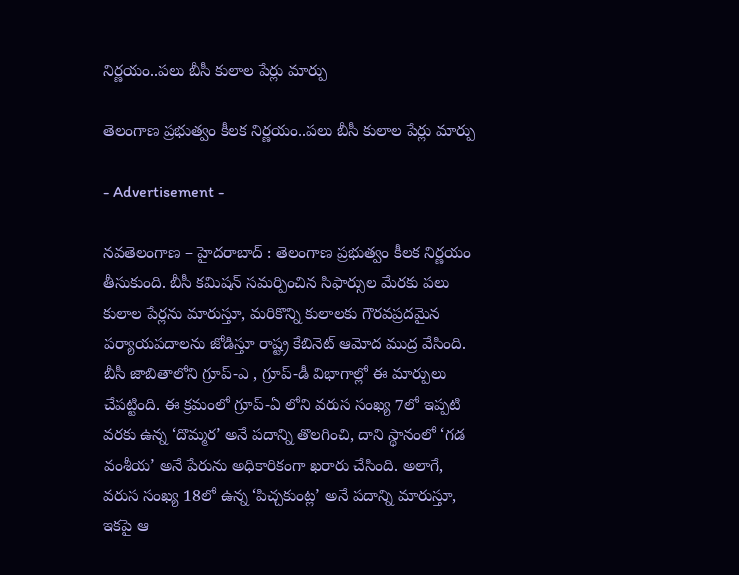నిర్ణయం..పలు బీసీ కులాల పేర్లు మార్పు

తెలంగాణ ప్రభుత్వం కీలక నిర్ణయం..పలు బీసీ కులాల పేర్లు మార్పు

- Advertisement -

నవతెలంగాణ – హైదరాబాద్ : తెలంగాణ ప్రభుత్వం కీలక నిర్ణయం తీసుకుంది. బీసీ కమిషన్ సమర్పించిన సిఫార్సుల మేరకు పలు కులాల పేర్లను మారుస్తూ, మరికొన్ని కులాలకు గౌరవప్రదమైన పర్యాయపదాలను జోడిస్తూ రాష్ట్ర కేబినెట్ ఆమోద ముద్ర వేసింది. బీసీ జాబితాలోని గ్రూప్-ఎ , గ్రూప్-డీ విభాగాల్లో ఈ మార్పులు చేపట్టింది. ఈ క్రమంలో గ్రూప్-ఏ లోని వరుస సంఖ్య 7లో ఇప్పటి వరకు ఉన్న ‘దొమ్మర’ అనే పదాన్ని తొలగించి, దాని స్థానంలో ‘గడ వంశీయ’ అనే పేరును అధికారికంగా ఖరారు చేసింది. అలాగే, వరుస సంఖ్య 18లో ఉన్న ‘పిచ్చకుంట్ల’ అనే పదాన్ని మారుస్తూ, ఇకపై ఆ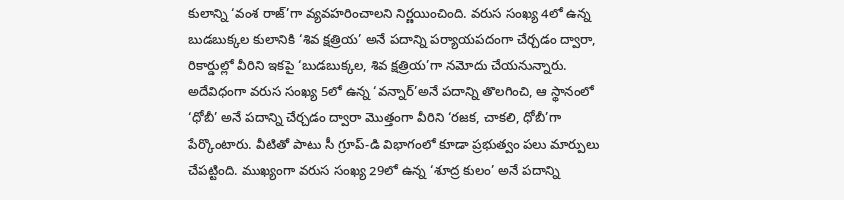కులాన్ని ‘వంశ రాజ్’గా వ్యవహరించాలని నిర్ణయించింది. వరుస సంఖ్య 4లో ఉన్న బుడబుక్కల కులానికి ‘శివ క్షత్రియ’ అనే పదాన్ని పర్యాయపదంగా చేర్చడం ద్వారా, రికార్డుల్లో వీరిని ఇకపై ‘బుడబుక్కల, శివ క్షత్రియ’గా నమోదు చేయనున్నారు. అదేవిధంగా వరుస సంఖ్య 5లో ఉన్న ‘వన్నార్’అనే పదాన్ని తొలగించి, ఆ స్థానంలో ‘ధోబీ’ అనే పదాన్ని చేర్చడం ద్వారా మొత్తంగా వీరిని ‘రజక, చాకలి, ధోబీ’గా పేర్కొంటారు. వీటితో పాటు సీ గ్రూప్-డి విభాగంలో కూడా ప్రభుత్వం పలు మార్పులు చేపట్టింది. ముఖ్యంగా వరుస సంఖ్య 29లో ఉన్న ‘శూద్ర కులం’ అనే పదాన్ని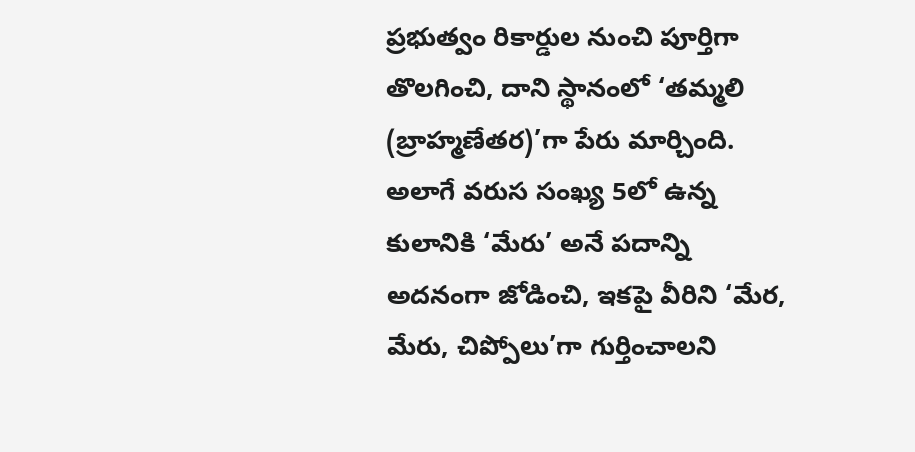ప్రభుత్వం రికార్డుల నుంచి పూర్తిగా తొలగించి, దాని స్థానంలో ‘తమ్మలి (బ్రాహ్మణేతర)’గా పేరు మార్చింది. అలాగే వరుస సంఖ్య 5లో ఉన్న కులానికి ‘మేరు’ అనే పదాన్ని అదనంగా జోడించి, ఇకపై వీరిని ‘మేర, మేరు, చిప్పోలు’గా గుర్తించాలని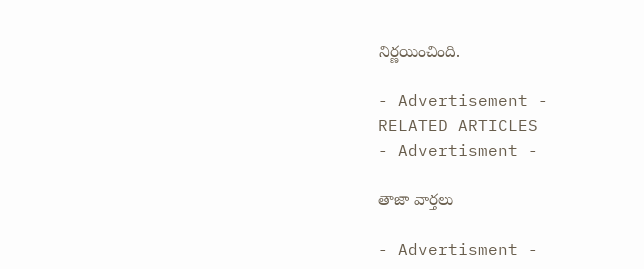నిర్ణయించింది.

- Advertisement -
RELATED ARTICLES
- Advertisment -

తాజా వార్తలు

- Advertisment -